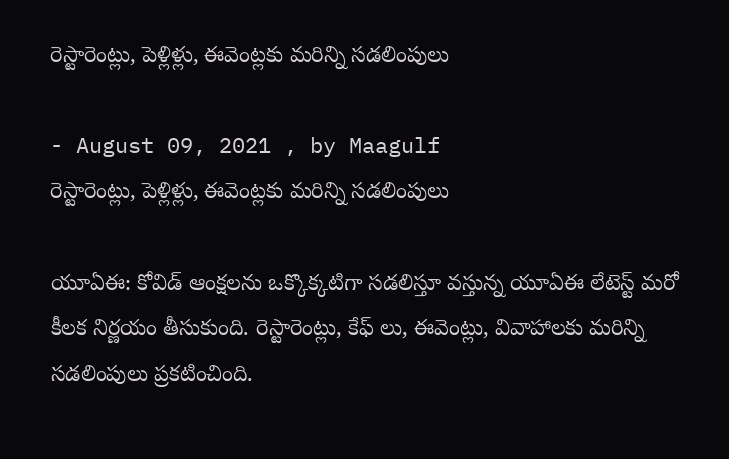రెస్టారెంట్లు, పెళ్లిళ్లు, ఈవెంట్లకు మరిన్ని సడలింపులు

- August 09, 2021 , by Maagulf
రెస్టారెంట్లు, పెళ్లిళ్లు, ఈవెంట్లకు మరిన్ని సడలింపులు

యూఏఈ: కోవిడ్ ఆంక్షలను ఒక్కొక్కటిగా సడలిస్తూ వస్తున్న యూఏఈ లేటెస్ట్ మరో కీలక నిర్ణయం తీసుకుంది. రెస్టారెంట్లు, కేఫ్ లు, ఈవెంట్లు, వివాహాలకు మరిన్ని సడలింపులు ప్రకటించింది.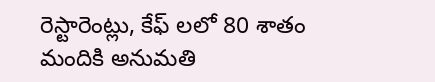రెస్టారెంట్లు, కేఫ్ లలో 80 శాతం మందికి అనుమతి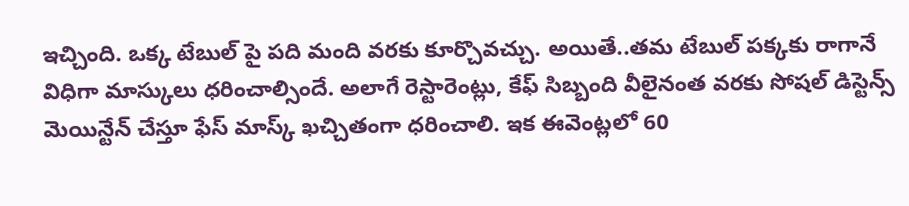ఇచ్చింది. ఒక్క టేబుల్ పై పది మంది వరకు కూర్చొవచ్చు. అయితే..తమ టేబుల్ పక్కకు రాగానే విధిగా మాస్కులు ధరించాల్సిందే. అలాగే రెస్టారెంట్లు, కేఫ్ సిబ్బంది వీలైనంత వరకు సోషల్ డిస్టెన్స్ మెయిన్టేన్ చేస్తూ ఫేస్ మాస్క్ ఖచ్చితంగా ధరించాలి. ఇక ఈవెంట్లలో 60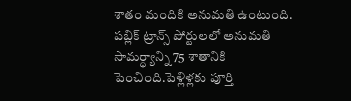శాతం మందికి అనుమతి ఉంటుంది. పబ్లిక్ ట్రాన్స్ పోర్టులలో అనుమతి సామర్ధ్యాన్ని 75 శాతానికి పెంచింది.పెళ్లిళ్లకు పూర్తి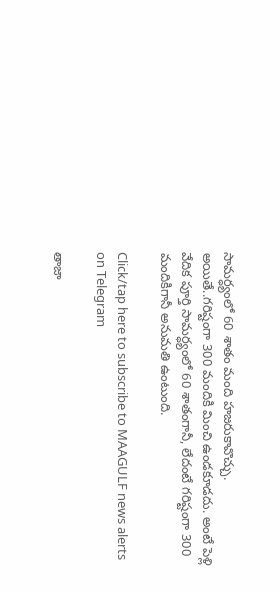సామర్ధ్యంలో 60 శాతం మంది హజరుకావొచ్చు. అయితే..గరిష్టంగా 300 మందికి మించి ఉండకూడదు. అంటే పెళ్లి వేదిక పూర్తి సామర్ధ్యంలో 60 శాతంగానీ, లేదంటే గరిష్టంగా 300 మందికిగానీ అనుమతి ఉంటుంది.

Click/tap here to subscribe to MAAGULF news alerts on Telegram

తాజా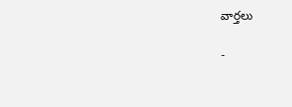వార్తలు

-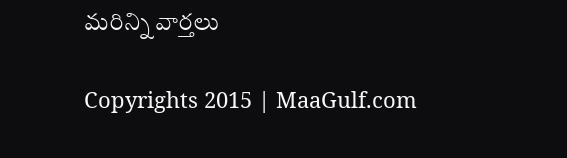మరిన్ని వార్తలు

Copyrights 2015 | MaaGulf.com